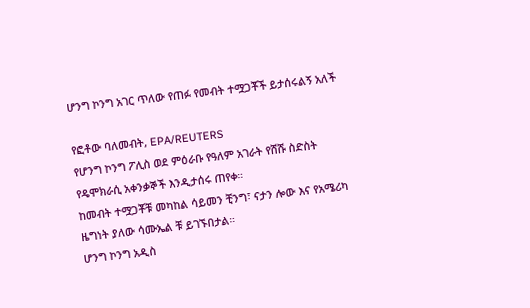ሆንግ ኮንግ አገር ጥለው የጠፉ የመብት ተሟጋቾች ይታሰሩልኝ አለች

የፎቶው ባለመብት, EPA/REUTERS
የሆንግ ኮንግ ፖሊስ ወደ ምዕራቡ የዓለም አገራት የሸሹ ስድስት የዴሞክራሲ አቀንቃኞች እንዲታሰሩ ጠየቀ።
ከመብት ተሟጋቾቹ መካከል ሳይመን ቺንግ፣ ናታን ሎው እና የአሜሪካ ዜግነት ያለው ሳሙኤል ቹ ይገኙበታል።
ሆንግ ኮንግ አዲስ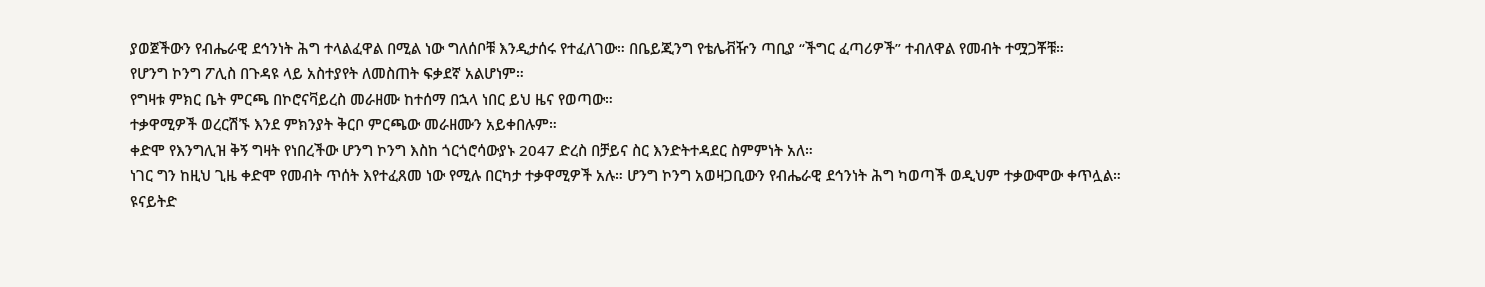ያወጀችውን የብሔራዊ ደኅንነት ሕግ ተላልፈዋል በሚል ነው ግለሰቦቹ እንዲታሰሩ የተፈለገው። በቤይጂንግ የቴሌቭዥን ጣቢያ “ችግር ፈጣሪዎች” ተብለዋል የመብት ተሟጋቾቹ።
የሆንግ ኮንግ ፖሊስ በጉዳዩ ላይ አስተያየት ለመስጠት ፍቃደኛ አልሆነም።
የግዛቱ ምክር ቤት ምርጫ በኮሮናቫይረስ መራዘሙ ከተሰማ በኋላ ነበር ይህ ዜና የወጣው።
ተቃዋሚዎች ወረርሽኙ እንደ ምክንያት ቅርቦ ምርጫው መራዘሙን አይቀበሉም።
ቀድሞ የእንግሊዝ ቅኝ ግዛት የነበረችው ሆንግ ኮንግ እስከ ጎርጎሮሳውያኑ 2047 ድረስ በቻይና ስር እንድትተዳደር ስምምነት አለ።
ነገር ግን ከዚህ ጊዜ ቀድሞ የመብት ጥሰት እየተፈጸመ ነው የሚሉ በርካታ ተቃዋሚዎች አሉ። ሆንግ ኮንግ አወዛጋቢውን የብሔራዊ ደኅንነት ሕግ ካወጣች ወዲህም ተቃውሞው ቀጥሏል።
ዩናይትድ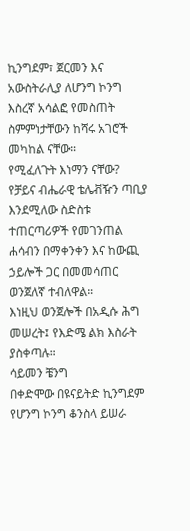ኪንግደም፣ ጀርመን እና አውስትራሊያ ለሆንግ ኮንግ እስረኛ አሳልፎ የመስጠት ስምምነታቸውን ከሻሩ አገሮች መካከል ናቸው።
የሚፈለጉት እነማን ናቸው?
የቻይና ብሔራዊ ቴሌቭዥን ጣቢያ እንደሚለው ስድስቱ ተጠርጣሪዎች የመገንጠል ሐሳብን በማቀንቀን እና ከውጪ ኃይሎች ጋር በመመሳጠር ወንጀለኛ ተብለዋል።
እነዚህ ወንጀሎች በአዲሱ ሕግ መሠረት፤ የእድሜ ልክ እስራት ያስቀጣሉ።
ሳይመን ቼንግ
በቀድሞው በዩናይትድ ኪንግደም የሆንግ ኮንግ ቆንስላ ይሠራ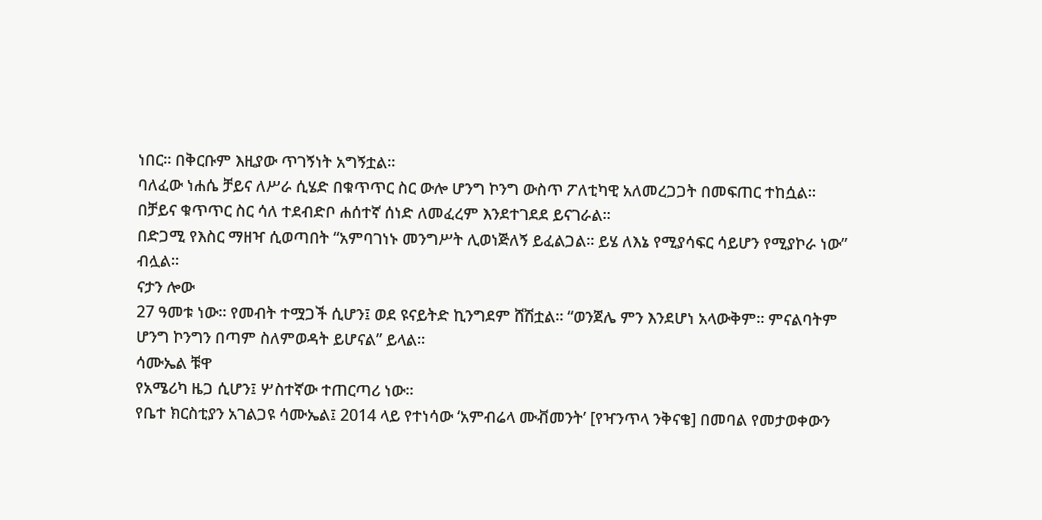ነበር። በቅርቡም እዚያው ጥገኝነት አግኝቷል።
ባለፈው ነሐሴ ቻይና ለሥራ ሲሄድ በቁጥጥር ስር ውሎ ሆንግ ኮንግ ውስጥ ፖለቲካዊ አለመረጋጋት በመፍጠር ተከሷል።
በቻይና ቁጥጥር ስር ሳለ ተደብድቦ ሐሰተኛ ሰነድ ለመፈረም እንደተገደደ ይናገራል።
በድጋሚ የእስር ማዘዣ ሲወጣበት “አምባገነኑ መንግሥት ሊወነጅለኝ ይፈልጋል። ይሄ ለእኔ የሚያሳፍር ሳይሆን የሚያኮራ ነው” ብሏል።
ናታን ሎው
27 ዓመቱ ነው። የመብት ተሟጋች ሲሆን፤ ወደ ዩናይትድ ኪንግደም ሸሽቷል። “ወንጀሌ ምን እንደሆነ አላውቅም። ምናልባትም ሆንግ ኮንግን በጣም ስለምወዳት ይሆናል” ይላል።
ሳሙኤል ቹዋ
የአሜሪካ ዜጋ ሲሆን፤ ሦስተኛው ተጠርጣሪ ነው።
የቤተ ክርስቲያን አገልጋዩ ሳሙኤል፤ 2014 ላይ የተነሳው ‘አምብሬላ ሙቭመንት’ [የዣንጥላ ንቅናቄ] በመባል የመታወቀውን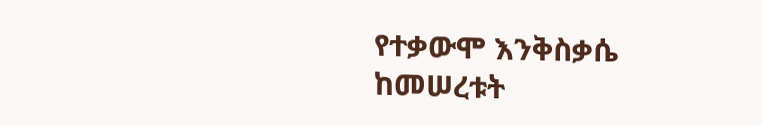የተቃውሞ እንቅስቃሴ ከመሠረቱት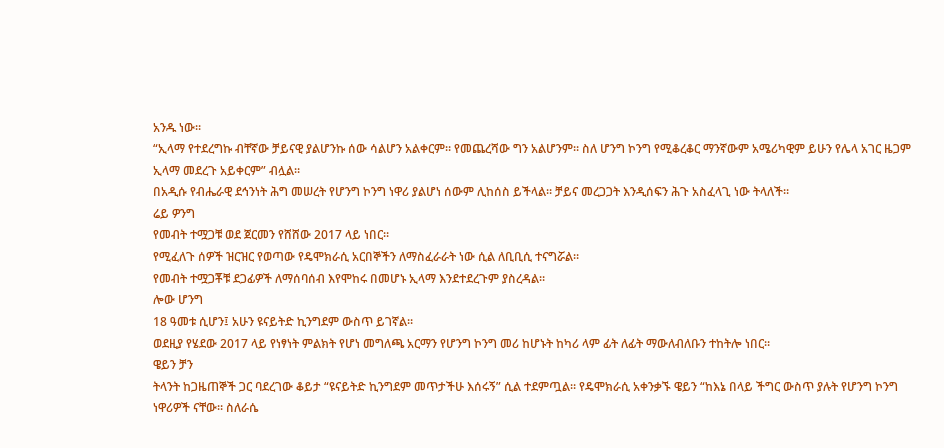አንዱ ነው።
“ኢላማ የተደረግኩ ብቸኛው ቻይናዊ ያልሆንኩ ሰው ሳልሆን አልቀርም። የመጨረሻው ግን አልሆንም። ስለ ሆንግ ኮንግ የሚቆረቆር ማንኛውም አሜሪካዊም ይሁን የሌላ አገር ዜጋም ኢላማ መደረጉ አይቀርም” ብሏል።
በአዲሱ የብሔራዊ ደኅንነት ሕግ መሠረት የሆንግ ኮንግ ነዋሪ ያልሆነ ሰውም ሊከሰስ ይችላል። ቻይና መረጋጋት እንዲሰፍን ሕጉ አስፈላጊ ነው ትላለች።
ሬይ ዎንግ
የመብት ተሟጋቹ ወደ ጀርመን የሸሸው 2017 ላይ ነበር።
የሚፈለጉ ሰዎች ዝርዝር የወጣው የዴሞክራሲ አርበኞችን ለማስፈራራት ነው ሲል ለቢቢሲ ተናግሯል።
የመብት ተሟጋቾቹ ደጋፊዎች ለማሰባሰብ እየሞከሩ በመሆኑ ኢላማ እንደተደረጉም ያስረዳል።
ሎው ሆንግ
18 ዓመቱ ሲሆን፤ አሁን ዩናይትድ ኪንግደም ውስጥ ይገኛል።
ወደዚያ የሄደው 2017 ላይ የነፃነት ምልክት የሆነ መግለጫ አርማን የሆንግ ኮንግ መሪ ከሆኑት ከካሪ ላም ፊት ለፊት ማውለብለቡን ተከትሎ ነበር።
ዌይን ቻን
ትላንት ከጋዜጠኞች ጋር ባደረገው ቆይታ “ዩናይትድ ኪንግደም መጥታችሁ እሰሩኝ” ሲል ተደምጧል። የዴሞክራሲ አቀንቃኙ ዌይን “ከእኔ በላይ ችግር ውስጥ ያሉት የሆንግ ኮንግ ነዋሪዎች ናቸው። ስለራሴ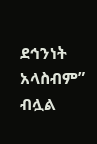ደኅንነት አላስብም” ብሏል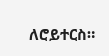ለሮይተርስ።